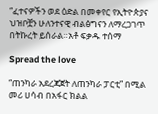“ፈተናዎችን ወደ ዕድል በመቀየር የኢትዮጵያና ህዝቦቿን ሁለንተናዊ ብልፅግናን ለማረጋገጥ በትኩረት ይሰራል።አቶ ፍቃዱ ተሰማ

Spread the love

“ጠንካራ አደረጃጀት ለጠንካራ ፓርቲ” በሚል መሪ ሀሳብ በአፋር ክልል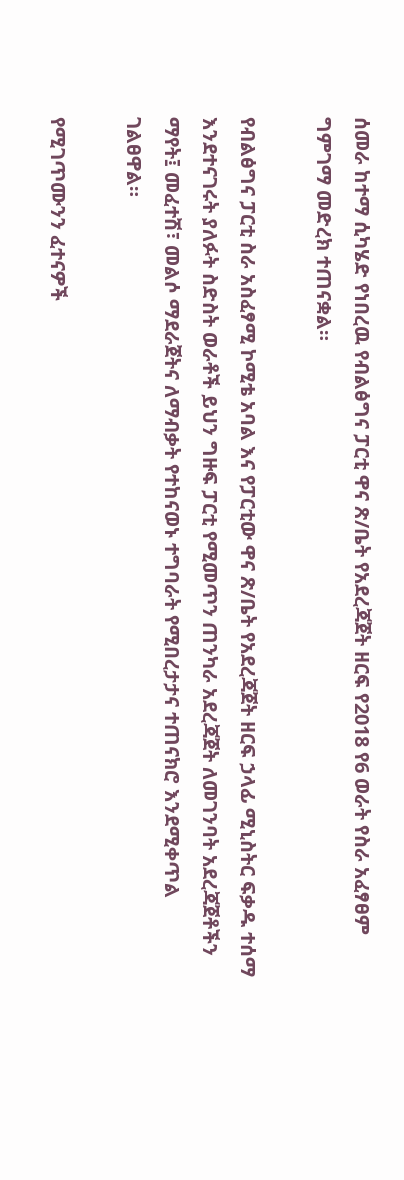ሰመራ ከተማ ሲካሄድ የነበረዉ የብልፅግና ፓርቲ ዋና ጽ/ቤት የአደረጃጀት ዘርፍ የ2018 የ6 ወራት የስራ አፈፃፀም ግምገማ መድረክ ተጠናቋል።

የብልፅግና ፓርቲ ስራ አስፈፃሚ ኮሚቴ አባል እና የፓርቲው ዋና ጽ/ቤት የአደረጃጀት ዘርፍ ኃላፊ ሚኒስትር ፍቃዱ ተሰማ እንደተናገሩት ያለፉት ስድስት ወራቶች ይህን ግዙፍ ፓርቲ የሚመጥን ጠንካራ አደረጃጀት ለመገንባት አደረጃጀቶችን ማየት፤ መፈተሽ፣ መልሶ ማደራጀትና ለማብቃት የተከናወኑ ተግባራት የሚበረታታና ተጠናክሮ እንደሚቀጥል ገልፀዋል።

የሚገጥሙንን ፈተናዎች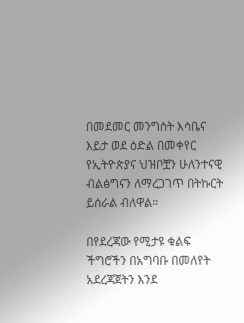በመደመር መንግስት እሳቤና እይታ ወደ ዕድል በመቀየር የኢትዮጵያና ህዝቦቿን ሁለንተናዊ ብልፅግናን ለማረጋገጥ በትኩርት ይሰራል ብለዋል።

በየደረጃው የሚታዩ ቁልፍ ችግሮችን በአግባቡ በመለየት አደረጃጀትን እንደ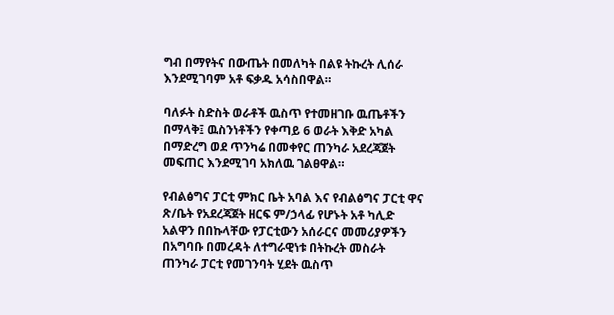ግብ በማየትና በውጤት በመለካት በልዩ ትኩረት ሊሰራ እንደሚገባም አቶ ፍቃዱ አሳስበዋል።

ባለፉት ስድስት ወራቶች ዉስጥ የተመዘገቡ ዉጤቶችን በማላቅ፤ ዉስንነቶችን የቀጣይ 6 ወራት እቅድ አካል በማድረግ ወደ ጥንካሬ በመቀየር ጠንካራ አደረጃጀት መፍጠር እንደሚገባ አክለዉ ገልፀዋል።

የብልፅግና ፓርቲ ምክር ቤት አባል እና የብልፅግና ፓርቲ ዋና ጽ/ቤት የአደረጃጀት ዘርፍ ም/ኃላፊ የሆኑት አቶ ካሊድ አልዋን በበኩላቸው የፓርቲውን አሰራርና መመሪያዎችን በአግባቡ በመረዳት ለተግራዊነቱ በትኩረት መስራት ጠንካራ ፓርቲ የመገንባት ሂደት ዉስጥ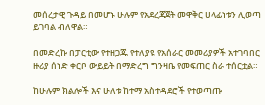መሰረታዊ ጉዳይ በመሆኑ ሁሉም የአደረጃጀት መዋቅር ሀላፊነቱን ሊወጣ ይገባል ብለዋል።

በመድረኩ በፓርቲው የተዘጋጁ የተለያዩ የአሰራር መመሪያዎች አተገባበር ዙሪያ ሰነድ ቀርቦ ውይይት በማድረግ ግንዛቤ የመፍጠር ስራ ተሰርቷል።

ከሁሉም ክልሎች እና ሁለቱ ከተማ አስተዳደሮች የተወጣጡ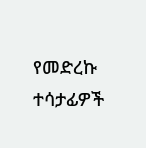የመድረኩ ተሳታፊዎች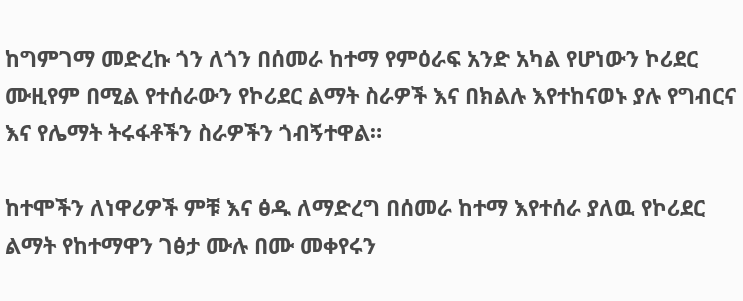ከግምገማ መድረኩ ጎን ለጎን በሰመራ ከተማ የምዕራፍ አንድ አካል የሆነውን ኮሪደር ሙዚየም በሚል የተሰራውን የኮሪደር ልማት ስራዎች እና በክልሉ እየተከናወኑ ያሉ የግብርና እና የሌማት ትሩፋቶችን ስራዎችን ጎብኝተዋል።

ከተሞችን ለነዋሪዎች ምቹ እና ፅዱ ለማድረግ በሰመራ ከተማ እየተሰራ ያለዉ የኮሪደር ልማት የከተማዋን ገፅታ ሙሉ በሙ መቀየሩን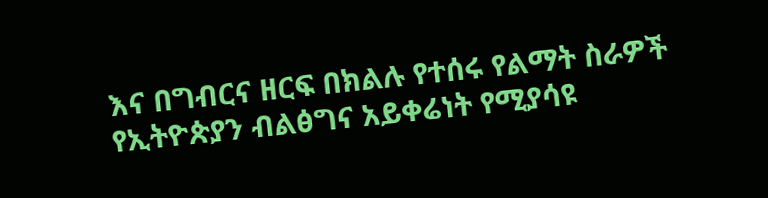እና በግብርና ዘርፍ በክልሉ የተሰሩ የልማት ስራዎች የኢትዮጵያን ብልፅግና አይቀሬነት የሚያሳዩ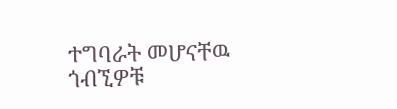ተግባራት መሆናቸዉ ጎብኚዎቹ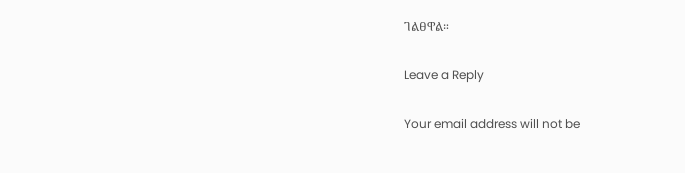ገልፀዋል።

Leave a Reply

Your email address will not be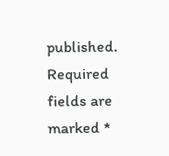published. Required fields are marked *